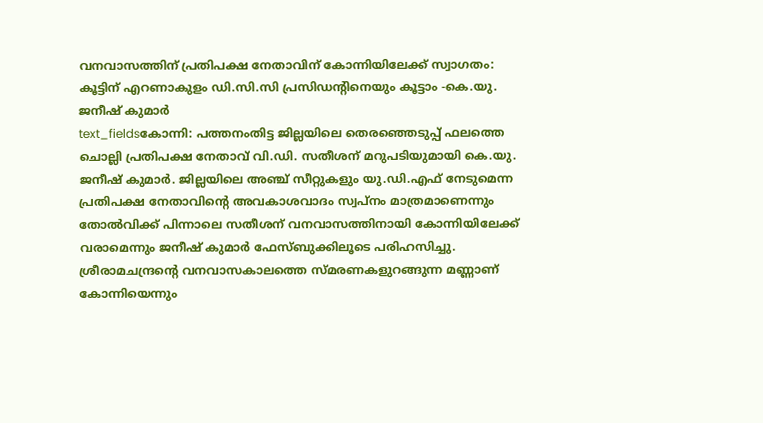വനവാസത്തിന് പ്രതിപക്ഷ നേതാവിന് കോന്നിയിലേക്ക് സ്വാഗതം: കൂട്ടിന് എറണാകുളം ഡി.സി.സി പ്രസിഡന്റിനെയും കൂട്ടാം -കെ.യു. ജനീഷ് കുമാർ
text_fieldsകോന്നി: പത്തനംതിട്ട ജില്ലയിലെ തെരഞ്ഞെടുപ്പ് ഫലത്തെ ചൊല്ലി പ്രതിപക്ഷ നേതാവ് വി.ഡി. സതീശന് മറുപടിയുമായി കെ.യു. ജനീഷ് കുമാർ. ജില്ലയിലെ അഞ്ച് സീറ്റുകളും യു.ഡി.എഫ് നേടുമെന്ന പ്രതിപക്ഷ നേതാവിന്റെ അവകാശവാദം സ്വപ്നം മാത്രമാണെന്നും തോൽവിക്ക് പിന്നാലെ സതീശന് വനവാസത്തിനായി കോന്നിയിലേക്ക് വരാമെന്നും ജനീഷ് കുമാർ ഫേസ്ബുക്കിലൂടെ പരിഹസിച്ചു.
ശ്രീരാമചന്ദ്രന്റെ വനവാസകാലത്തെ സ്മരണകളുറങ്ങുന്ന മണ്ണാണ് കോന്നിയെന്നും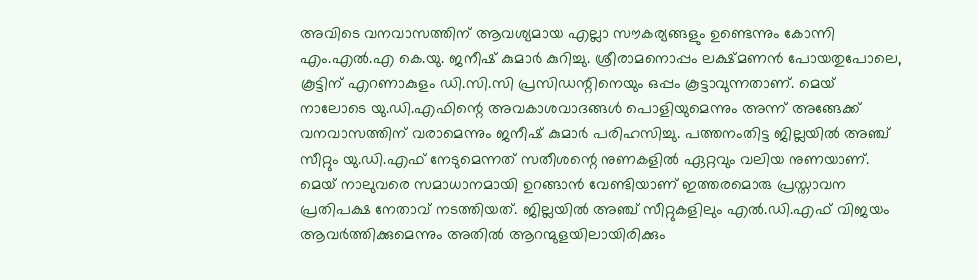അവിടെ വനവാസത്തിന് ആവശ്യമായ എല്ലാ സൗകര്യങ്ങളും ഉണ്ടെന്നും കോന്നി എം.എൽ.എ കെ.യു. ജനീഷ് കുമാർ കുറിച്ചു. ശ്രീരാമനൊപ്പം ലക്ഷ്മണൻ പോയതുപോലെ, കൂട്ടിന് എറണാകുളം ഡി.സി.സി പ്രസിഡന്റിനെയും ഒപ്പം കൂട്ടാവുന്നതാണ്. മെയ് നാലോടെ യു.ഡി.എഫിന്റെ അവകാശവാദങ്ങൾ പൊളിയുമെന്നും അന്ന് അങ്ങേക്ക് വനവാസത്തിന് വരാമെന്നും ജനീഷ് കുമാർ പരിഹസിച്ചു. പത്തനംതിട്ട ജില്ലയിൽ അഞ്ച് സീറ്റും യു.ഡി.എഫ് നേടുമെന്നത് സതീശന്റെ നുണകളിൽ ഏറ്റവും വലിയ നുണയാണ്.
മെയ് നാലുവരെ സമാധാനമായി ഉറങ്ങാൻ വേണ്ടിയാണ് ഇത്തരമൊരു പ്രസ്താവന പ്രതിപക്ഷ നേതാവ് നടത്തിയത്. ജില്ലയിൽ അഞ്ച് സീറ്റുകളിലും എൽ.ഡി.എഫ് വിജയം ആവർത്തിക്കുമെന്നും അതിൽ ആറന്മുളയിലായിരിക്കും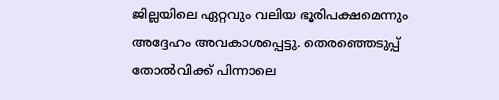ജില്ലയിലെ ഏറ്റവും വലിയ ഭൂരിപക്ഷമെന്നും അദ്ദേഹം അവകാശപ്പെട്ടു. തെരഞ്ഞെടുപ്പ് തോൽവിക്ക് പിന്നാലെ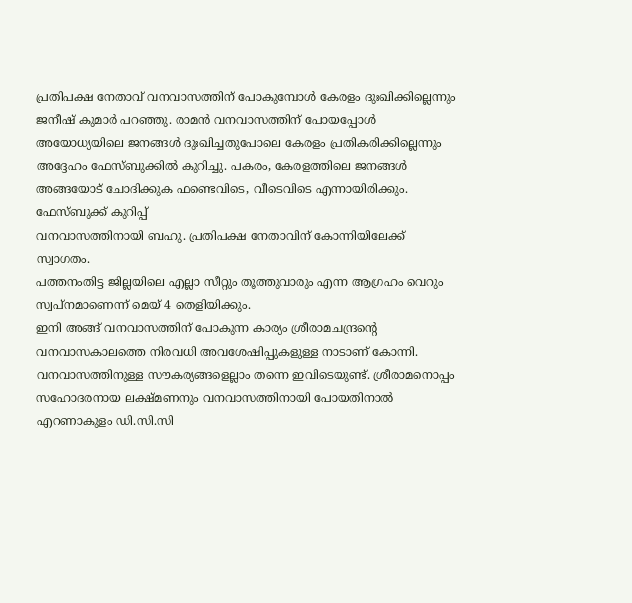പ്രതിപക്ഷ നേതാവ് വനവാസത്തിന് പോകുമ്പോൾ കേരളം ദുഃഖിക്കില്ലെന്നും ജനീഷ് കുമാർ പറഞ്ഞു. രാമൻ വനവാസത്തിന് പോയപ്പോൾ അയോധ്യയിലെ ജനങ്ങൾ ദുഃഖിച്ചതുപോലെ കേരളം പ്രതികരിക്കില്ലെന്നും അദ്ദേഹം ഫേസ്ബുക്കിൽ കുറിച്ചു. പകരം, കേരളത്തിലെ ജനങ്ങൾ അങ്ങയോട് ചോദിക്കുക ഫണ്ടെവിടെ, വീടെവിടെ എന്നായിരിക്കും.
ഫേസ്ബുക്ക് കുറിപ്പ്
വനവാസത്തിനായി ബഹു. പ്രതിപക്ഷ നേതാവിന് കോന്നിയിലേക്ക് സ്വാഗതം.
പത്തനംതിട്ട ജില്ലയിലെ എല്ലാ സീറ്റും തൂത്തുവാരും എന്ന ആഗ്രഹം വെറും സ്വപ്നമാണെന്ന് മെയ് 4 തെളിയിക്കും.
ഇനി അങ്ങ് വനവാസത്തിന് പോകുന്ന കാര്യം ശ്രീരാമചന്ദ്രന്റെ വനവാസകാലത്തെ നിരവധി അവശേഷിപ്പുകളുള്ള നാടാണ് കോന്നി. വനവാസത്തിനുള്ള സൗകര്യങ്ങളെല്ലാം തന്നെ ഇവിടെയുണ്ട്. ശ്രീരാമനൊപ്പം സഹോദരനായ ലക്ഷ്മണനും വനവാസത്തിനായി പോയതിനാൽ എറണാകുളം ഡി.സി.സി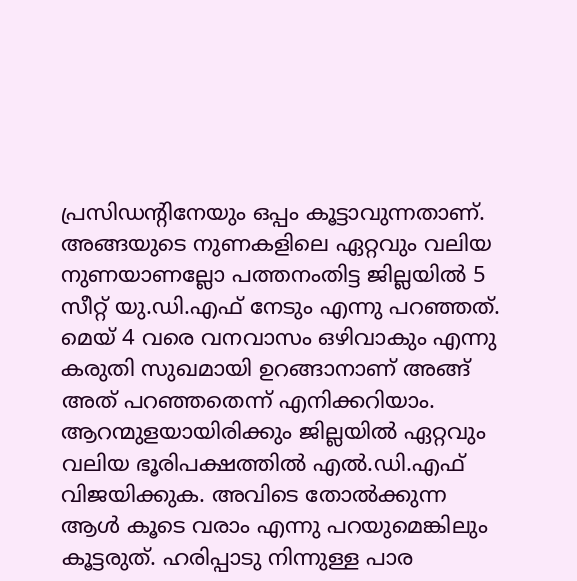പ്രസിഡന്റിനേയും ഒപ്പം കൂട്ടാവുന്നതാണ്.
അങ്ങയുടെ നുണകളിലെ ഏറ്റവും വലിയ നുണയാണല്ലോ പത്തനംതിട്ട ജില്ലയിൽ 5 സീറ്റ് യു.ഡി.എഫ് നേടും എന്നു പറഞ്ഞത്.
മെയ് 4 വരെ വനവാസം ഒഴിവാകും എന്നു കരുതി സുഖമായി ഉറങ്ങാനാണ് അങ്ങ് അത് പറഞ്ഞതെന്ന് എനിക്കറിയാം. ആറന്മുളയായിരിക്കും ജില്ലയിൽ ഏറ്റവും വലിയ ഭൂരിപക്ഷത്തിൽ എൽ.ഡി.എഫ് വിജയിക്കുക. അവിടെ തോൽക്കുന്ന ആൾ കൂടെ വരാം എന്നു പറയുമെങ്കിലും കൂട്ടരുത്. ഹരിപ്പാടു നിന്നുള്ള പാര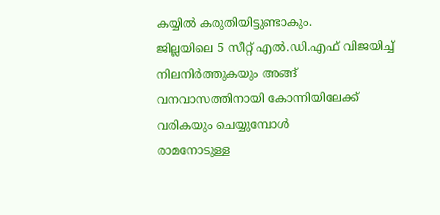കയ്യിൽ കരുതിയിട്ടുണ്ടാകും.
ജില്ലയിലെ 5 സീറ്റ് എൽ.ഡി.എഫ് വിജയിച്ച് നിലനിർത്തുകയും അങ്ങ് വനവാസത്തിനായി കോന്നിയിലേക്ക് വരികയും ചെയ്യുമ്പോൾ
രാമനോടുള്ള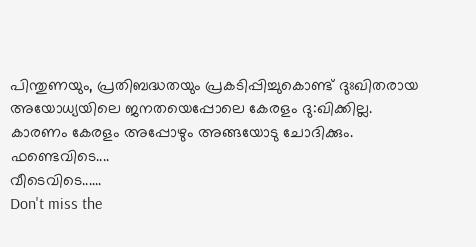പിന്തുണയും, പ്രതിബദ്ധതയും പ്രകടിപ്പിച്ചുകൊണ്ട് ദുഃഖിതരായ അയോധ്യയിലെ ജനതയെപ്പോലെ കേരളം ദു:ഖിക്കില്ല.
കാരണം കേരളം അപ്പോഴും അങ്ങയോടു ചോദിക്കും.
ഫണ്ടെവിടെ....
വീടെവിടെ......
Don't miss the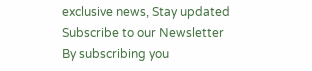exclusive news, Stay updated
Subscribe to our Newsletter
By subscribing you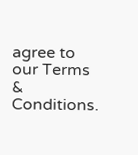agree to our Terms & Conditions.